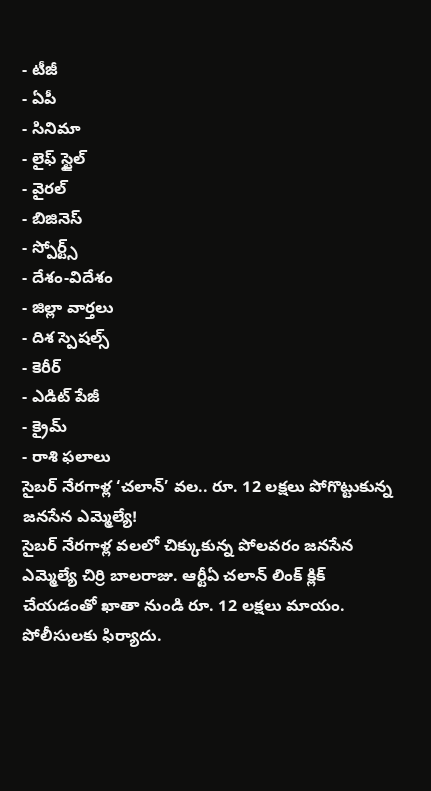- టీజీ
- ఏపీ
- సినిమా
- లైఫ్ స్టైల్
- వైరల్
- బిజినెస్
- స్పోర్ట్స్
- దేశం-విదేశం
- జిల్లా వార్తలు
- దిశ స్పెషల్స్
- కెరీర్
- ఎడిట్ పేజీ
- క్రైమ్
- రాశి ఫలాలు
సైబర్ నేరగాళ్ల ‘చలాన్’ వల.. రూ. 12 లక్షలు పోగొట్టుకున్న జనసేన ఎమ్మెల్యే!
సైబర్ నేరగాళ్ల వలలో చిక్కుకున్న పోలవరం జనసేన ఎమ్మెల్యే చిర్రి బాలరాజు. ఆర్టీఏ చలాన్ లింక్ క్లిక్ చేయడంతో ఖాతా నుండి రూ. 12 లక్షలు మాయం. పోలీసులకు ఫిర్యాదు.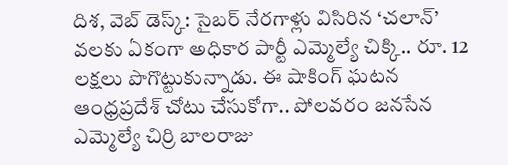దిశ, వెబ్ డెస్క్: సైబర్ నేరగాళ్లు విసిరిన ‘చలాన్’ వలకు ఏకంగా అధికార పార్టీ ఎమ్మెల్యే చిక్కి.. రూ. 12 లక్షలు పొగొట్టుకున్నాడు. ఈ షాకింగ్ ఘటన ఆంధ్రప్రదేశ్ చోటు చేసుకోగా.. పోలవరం జనసేన ఎమ్మెల్యే చిర్రి బాలరాజు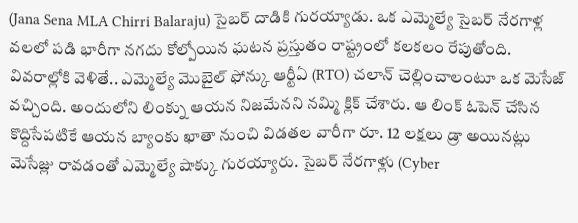(Jana Sena MLA Chirri Balaraju) సైబర్ దాడికి గురయ్యాడు. ఒక ఎమ్మెల్యే సైబర్ నేరగాళ్ల వలలో పడి భారీగా నగదు కోల్పోయిన ఘటన ప్రస్తుతం రాష్ట్రంలో కలకలం రేపుతోంది. వివరాల్లోకి వెళితే.. ఎమ్మెల్యే మొబైల్ ఫోన్కు ఆర్టీఏ (RTO) చలాన్ చెల్లించాలంటూ ఒక మెసేజ్ వచ్చింది. అందులోని లింక్ను ఆయన నిజమేనని నమ్మి క్లిక్ చేశారు. ఆ లింక్ ఓపెన్ చేసిన కొద్దిసేపటికే ఆయన బ్యాంకు ఖాతా నుంచి విడతల వారీగా రూ. 12 లక్షలు డ్రా అయినట్లు మెసేజ్లు రావడంతో ఎమ్మెల్యే షాక్కు గురయ్యారు. సైబర్ నేరగాళ్లు (Cyber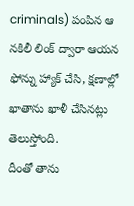criminals) పంపిన ఆ నకిలీ లింక్ ద్వారా ఆయన ఫోన్ను హ్యాక్ చేసి, క్షణాల్లో ఖాతాను ఖాళీ చేసినట్లు తెలుస్తోంది.
దీంతో తాను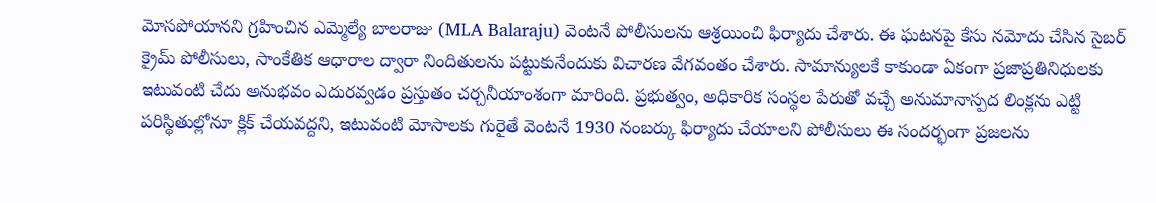మోసపోయానని గ్రహించిన ఎమ్మెల్యే బాలరాజు (MLA Balaraju) వెంటనే పోలీసులను ఆశ్రయించి ఫిర్యాదు చేశారు. ఈ ఘటనపై కేసు నమోదు చేసిన సైబర్ క్రైమ్ పోలీసులు, సాంకేతిక ఆధారాల ద్వారా నిందితులను పట్టుకునేందుకు విచారణ వేగవంతం చేశారు. సామాన్యులకే కాకుండా ఏకంగా ప్రజాప్రతినిధులకు ఇటువంటి చేదు అనుభవం ఎదురవ్వడం ప్రస్తుతం చర్చనీయాంశంగా మారింది. ప్రభుత్వం, అధికారిక సంస్థల పేరుతో వచ్చే అనుమానాస్పద లింక్లను ఎట్టి పరిస్థితుల్లోనూ క్లిక్ చేయవద్దని, ఇటువంటి మోసాలకు గురైతే వెంటనే 1930 నంబర్కు ఫిర్యాదు చేయాలని పోలీసులు ఈ సందర్భంగా ప్రజలను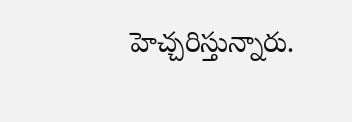హెచ్చరిస్తున్నారు.